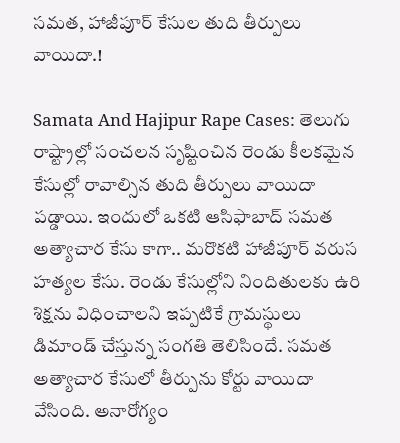సమత, హాజీపూర్ కేసుల తుది తీర్పులు వాయిదా.!

Samata And Hajipur Rape Cases: తెలుగు రాష్ట్రాల్లో సంచలన సృష్టించిన రెండు కీలకమైన కేసుల్లో రావాల్సిన తుది తీర్పులు వాయిదా పడ్డాయి. ఇందులో ఒకటి ఆసిఫాబాద్ సమత అత్యాచార కేసు కాగా.. మరొకటి హాజీపూర్ వరుస హత్యల కేసు. రెండు కేసుల్లోని నిందితులకు ఉరి శిక్షను విధించాలని ఇప్పటికే గ్రామస్థులు డిమాండ్ చేస్తున్న సంగతి తెలిసిందే. సమత అత్యాచార కేసులో తీర్పును కోర్టు వాయిదా వేసింది. అనారోగ్యం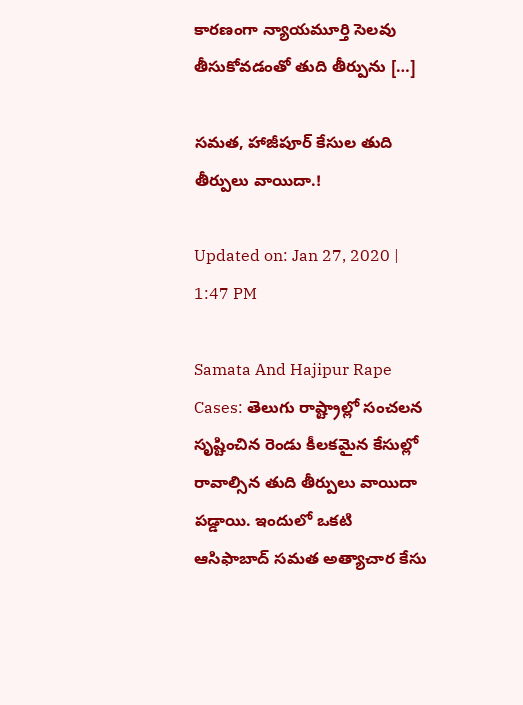కారణంగా న్యాయమూర్తి సెలవు తీసుకోవడంతో తుది తీర్పును […]

సమత, హాజీపూర్ కేసుల తుది తీర్పులు వాయిదా.!

Updated on: Jan 27, 2020 | 1:47 PM

Samata And Hajipur Rape Cases: తెలుగు రాష్ట్రాల్లో సంచలన సృష్టించిన రెండు కీలకమైన కేసుల్లో రావాల్సిన తుది తీర్పులు వాయిదా పడ్డాయి. ఇందులో ఒకటి ఆసిఫాబాద్ సమత అత్యాచార కేసు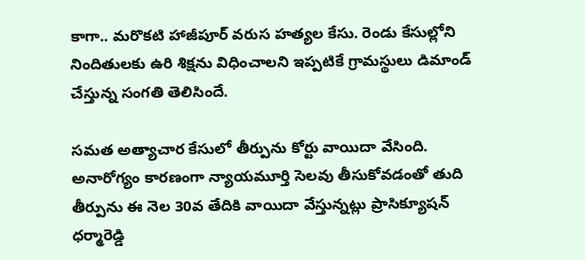కాగా.. మరొకటి హాజీపూర్ వరుస హత్యల కేసు. రెండు కేసుల్లోని నిందితులకు ఉరి శిక్షను విధించాలని ఇప్పటికే గ్రామస్థులు డిమాండ్ చేస్తున్న సంగతి తెలిసిందే.

సమత అత్యాచార కేసులో తీర్పును కోర్టు వాయిదా వేసింది. అనారోగ్యం కారణంగా న్యాయమూర్తి సెలవు తీసుకోవడంతో తుది తీర్పును ఈ నెల 30వ తేదికి వాయిదా వేస్తున్నట్లు ప్రాసిక్యూషన్ ధర్మారెడ్డి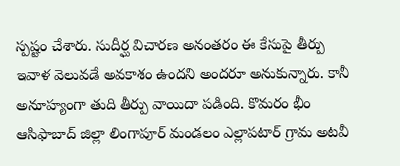స్పష్టం చేశారు. సుదీర్ఘ విచారణ అనంతరం ఈ కేసుపై తీర్పు ఇవాళ వెలువడే అవకాశం ఉందని అందరూ అనుకున్నారు. కానీ అనూహ్యంగా తుది తీర్పు వాయిదా పడింది. కొమరం భీం ఆసిఫాబాద్ జిల్లా లింగాపూర్ మండలం ఎల్లాపటార్‌ గ్రామ అటవీ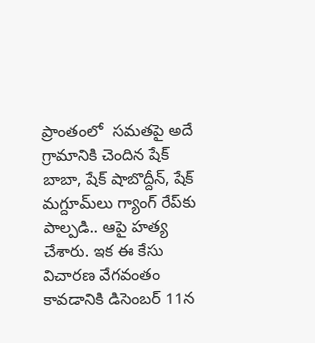ప్రాంతంలో  సమతపై అదే గ్రామానికి చెందిన షేక్‌ బాబా, షేక్‌ షాబొద్దీన్‌, షేక్‌ మగ్దూమ్‌లు గ్యాంగ్ రేప్‌కు పాల్పడి.. ఆపై హత్య చేశారు. ఇక ఈ కేసు విచారణ వేగవంతం కావడానికి డిసెంబర్ 11న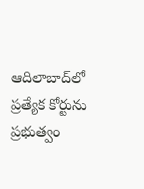ఆదిలాబాద్‌లో ప్రత్యేక కోర్టును ప్రభుత్వం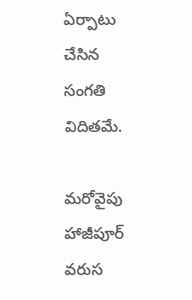ఏర్పాటు చేసిన సంగతి విదితమే.

మరోవైపు హాజీపూర్ వరుస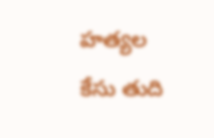హత్యల కేసు తుది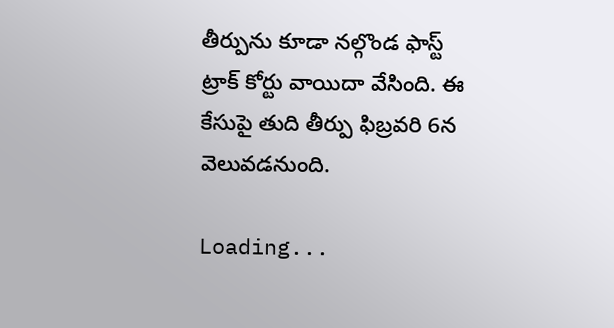తీర్పును కూడా నల్గొండ ఫాస్ట్ ట్రాక్ కోర్టు వాయిదా వేసింది. ఈ కేసుపై తుది తీర్పు ఫిబ్రవరి 6న వెలువడనుంది.

Loading...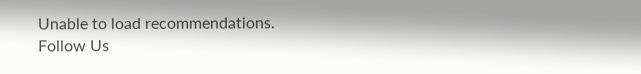Unable to load recommendations.
Follow Us